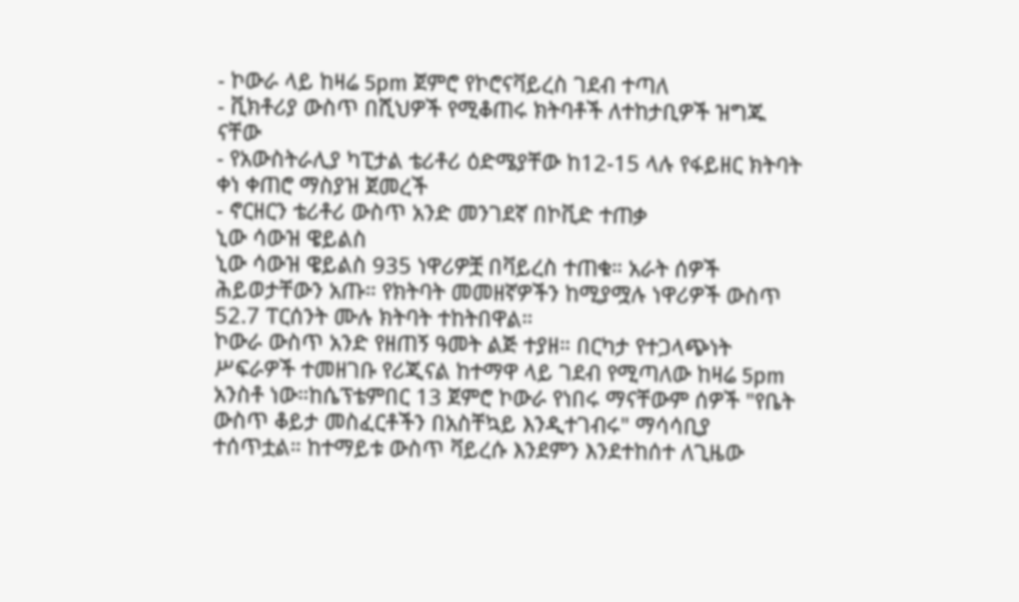- ኮውራ ላይ ከዛሬ 5pm ጀምሮ የኮሮናቫይረስ ገደብ ተጣለ
- ቪክቶሪያ ውስጥ በሺህዎች የሚቆጠሩ ክትባቶች ለተከታቢዎች ዝግጁ ናቸው
- የአውስትራሊያ ካፒታል ቴሪቶሪ ዕድሜያቸው ከ12-15 ላሉ የፋይዘር ክትባት ቀነ ቀጠሮ ማስያዝ ጀመረች
- ኖርዘርን ቴሪቶሪ ውስጥ አንድ መንገደኛ በኮቪድ ተጠቃ
ኒው ሳውዝ ዌይልስ
ኒው ሳውዝ ዌይልስ 935 ነዋሪዎቿ በቫይረስ ተጠቁ። አራት ሰዎች ሕይወታቸውን አጡ። የክትባት መመዘኛዎችን ከሚያሟሉ ነዋሪዎች ውስጥ 52.7 ፐርሰንት ሙሉ ክትባት ተከትበዋል።
ኮውራ ውስጥ አንድ የዘጠኝ ዓመት ልጅ ተያዘ። በርካታ የተጋላጭነት ሥፍራዎች ተመዘገቡ የሪጂናል ከተማዋ ላይ ገደብ የሚጣለው ከዛሬ 5pm አንስቶ ነው።ከሴፕቴምበር 13 ጀምሮ ኮውራ የነበሩ ማናቸውም ሰዎች "የቤት ውስጥ ቆይታ መስፈርቶችን በአስቸኳይ እንዲተገብሩ" ማሳሳቢያ ተሰጥቷል። ከተማይቱ ውስጥ ቫይረሱ እንደምን እንደተከሰተ ለጊዜው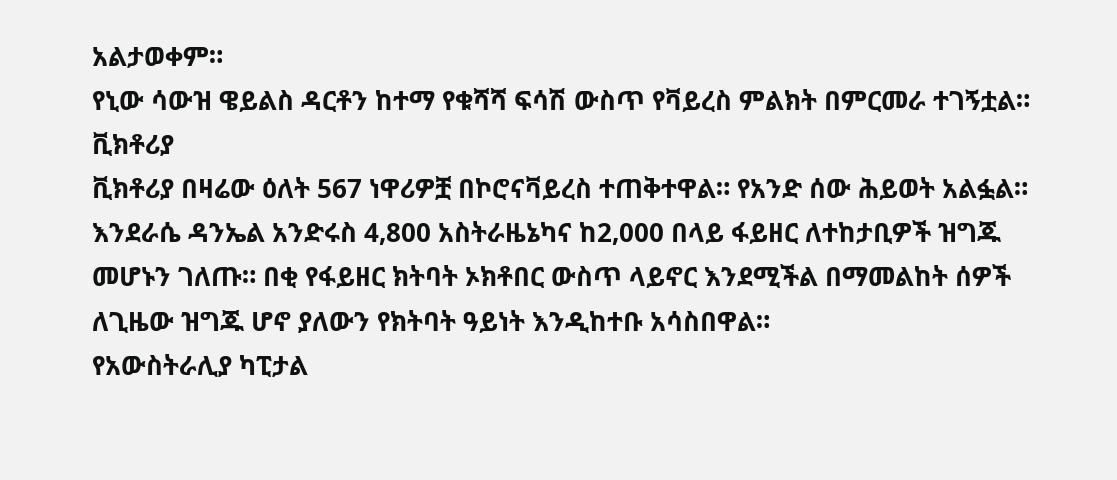አልታወቀም።
የኒው ሳውዝ ዌይልስ ዳርቶን ከተማ የቁሻሻ ፍሳሽ ውስጥ የቫይረስ ምልክት በምርመራ ተገኝቷል።
ቪክቶሪያ
ቪክቶሪያ በዛሬው ዕለት 567 ነዋሪዎቿ በኮሮናቫይረስ ተጠቅተዋል። የአንድ ሰው ሕይወት አልፏል።
እንደራሴ ዳንኤል አንድሩስ 4,800 አስትራዜኔካና ከ2,000 በላይ ፋይዘር ለተከታቢዎች ዝግጁ መሆኑን ገለጡ። በቂ የፋይዘር ክትባት ኦክቶበር ውስጥ ላይኖር እንደሚችል በማመልከት ሰዎች ለጊዜው ዝግጁ ሆኖ ያለውን የክትባት ዓይነት እንዲከተቡ አሳስበዋል።
የአውስትራሊያ ካፒታል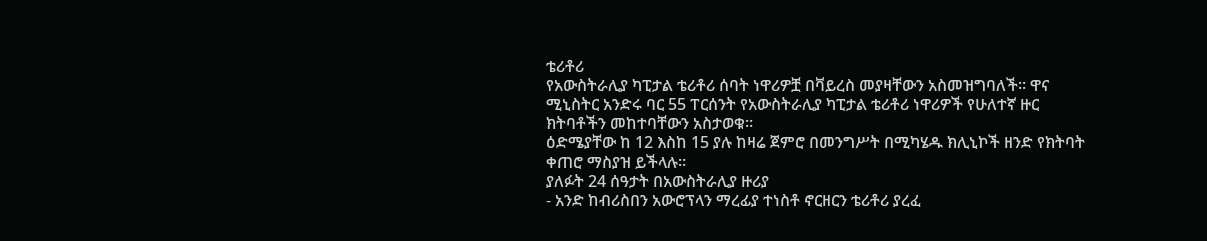ቴሪቶሪ
የአውስትራሊያ ካፒታል ቴሪቶሪ ሰባት ነዋሪዎቿ በቫይረስ መያዛቸውን አስመዝግባለች። ዋና ሚኒስትር አንድሩ ባር 55 ፐርሰንት የአውስትራሊያ ካፒታል ቴሪቶሪ ነዋሪዎች የሁለተኛ ዙር ክትባቶችን መከተባቸውን አስታወቁ።
ዕድሜያቸው ከ 12 እስከ 15 ያሉ ከዛሬ ጀምሮ በመንግሥት በሚካሄዱ ክሊኒኮች ዘንድ የክትባት ቀጠሮ ማስያዝ ይችላሉ።
ያለፉት 24 ሰዓታት በአውስትራሊያ ዙሪያ
- አንድ ከብሪስበን አውሮፕላን ማረፊያ ተነስቶ ኖርዘርን ቴሪቶሪ ያረፈ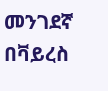መንገደኛ በቫይረስ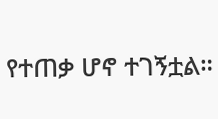የተጠቃ ሆኖ ተገኝቷል።